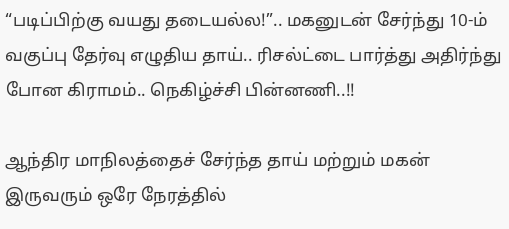“படிப்பிற்கு வயது தடையல்ல!”.. மகனுடன் சேர்ந்து 10-ம் வகுப்பு தேர்வு எழுதிய தாய்.. ரிசல்ட்டை பார்த்து அதிர்ந்து போன கிராமம்.. நெகிழ்ச்சி பின்னணி..!!

ஆந்திர மாநிலத்தைச் சேர்ந்த தாய் மற்றும் மகன் இருவரும் ஒரே நேரத்தில்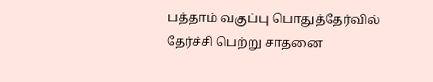பத்தாம் வகுப்பு பொதுத்தேர்வில் தேர்ச்சி பெற்று சாதனை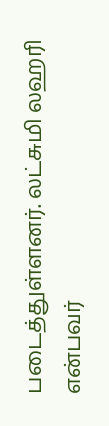படைத்துள்ளனர். லட்சுமி லஹரி என்பவர்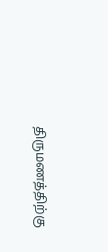திருமணத்திற்கு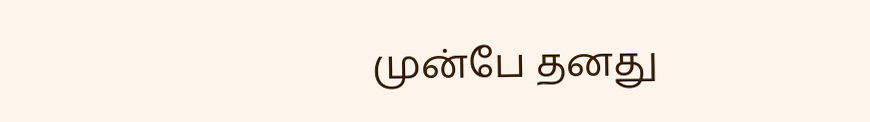முன்பே தனது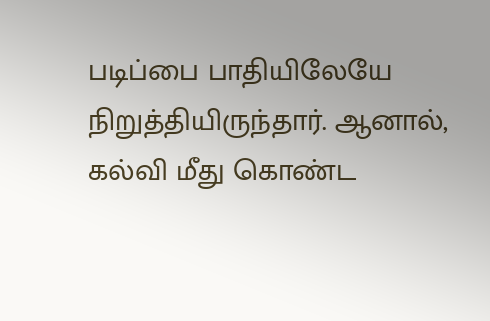படிப்பை பாதியிலேயே நிறுத்தியிருந்தார். ஆனால், கல்வி மீது கொண்ட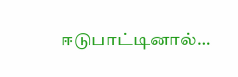ஈடுபாட்டினால்…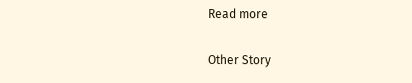Read more

Other Story